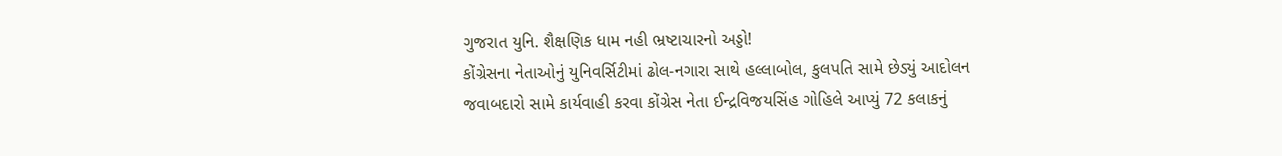ગુજરાત યુનિ. શૈક્ષણિક ધામ નહી ભ્રષ્ટાચારનો અડ્ડો!
કોંગ્રેસના નેતાઓનું યુનિવર્સિટીમાં ઢોલ-નગારા સાથે હલ્લાબોલ, કુલપતિ સામે છેડ્યું આદોલન
જવાબદારો સામે કાર્યવાહી કરવા કોંગ્રેસ નેતા ઈન્દ્રવિજયસિંહ ગોહિલે આપ્યું 72 કલાકનું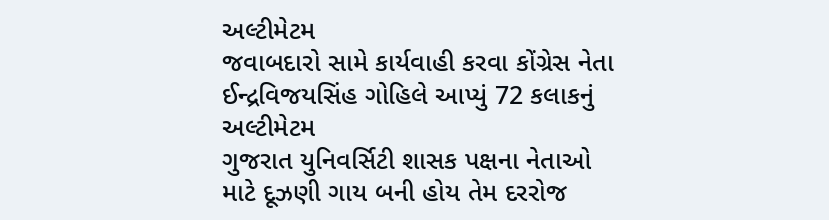અલ્ટીમેટમ
જવાબદારો સામે કાર્યવાહી કરવા કોંગ્રેસ નેતા ઈન્દ્રવિજયસિંહ ગોહિલે આપ્યું 72 કલાકનું અલ્ટીમેટમ
ગુજરાત યુનિવર્સિટી શાસક પક્ષના નેતાઓ માટે દૂઝણી ગાય બની હોય તેમ દરરોજ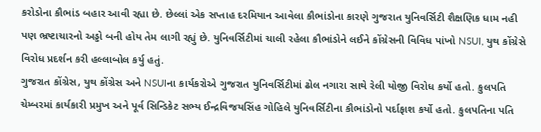કરોડોના કૌભાંડ બહાર આવી રહ્યા છે. છેલ્લાં એક સપ્તાહ દરમિયાન આવેલા કૌભાંડોના કારણે ગુજરાત યુનિવર્સિટી શૈક્ષણિક ધામ નહી પણ ભ્રષ્ટાચારનો અડ્ડો બની હોય તેમ લાગી રહ્યું છે. યુનિવર્સિટીમાં ચાલી રહેલા કૌભાંડોને લઈને કોંગ્રેસની વિવિધ પાંખો NSUI, યુથ કોંગ્રેસે વિરોધ પ્રદર્શન કરી હલ્લાબોલ કર્યુ હતું.
ગુજરાત કોંગ્રેસ, યુથ કોંગ્રેસ અને NSUIના કાર્યકરોએ ગુજરાત યુનિવર્સિટીમાં ઢોલ નગારા સાથે રેલી યોજી વિરોધ કર્યો હતો. કુલપતિ ચેમ્બરમાં કાર્યકારી પ્રમુખ અને પૂર્વ સિન્ડિકેટ સભ્ય ઈન્દ્રવિજયસિંહ ગોહિલે યુનિવર્સિટીના કૌભાંડોનો પર્દાફાશ કર્યો હતો. કુલપતિના પતિ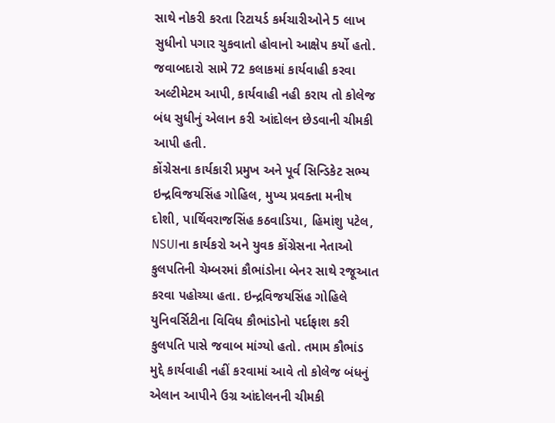સાથે નોકરી કરતા રિટાયર્ડ કર્મચારીઓને 5 લાખ સુધીનો પગાર ચુકવાતો હોવાનો આક્ષેપ કર્યો હતો. જવાબદારો સામે 72 કલાકમાં કાર્યવાહી કરવા અલ્ટીમેટમ આપી, કાર્યવાહી નહી કરાય તો કોલેજ બંધ સુધીનું એલાન કરી આંદોલન છેડવાની ચીમકી આપી હતી.
કોંગ્રેસના કાર્યકારી પ્રમુખ અને પૂર્વ સિન્ડિકેટ સભ્ય ઇન્દ્રવિજયસિંહ ગોહિલ, મુખ્ય પ્રવક્તા મનીષ દોશી, પાર્થિવરાજસિંહ કઠવાડિયા, હિમાંશુ પટેલ, NSUIના કાર્યકરો અને યુવક કોંગ્રેસના નેતાઓ કુલપતિની ચેમ્બરમાં કૌભાંડોના બેનર સાથે રજૂઆત કરવા પહોચ્યા હતા. ઇન્દ્રવિજયસિંહ ગોહિલે યુનિવર્સિટીના વિવિધ કૌભાંડોનો પર્દાફાશ કરી કુલપતિ પાસે જવાબ માંગ્યો હતો. તમામ કૌભાંડ મુદ્દે કાર્યવાહી નહીં કરવામાં આવે તો કોલેજ બંધનું એલાન આપીને ઉગ્ર આંદોલનની ચીમકી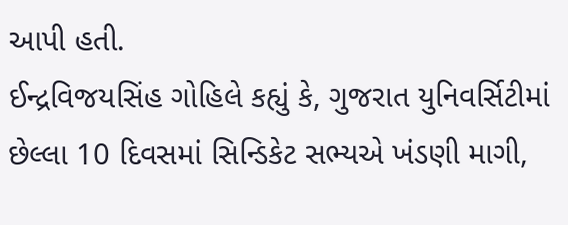આપી હતી.
ઈન્દ્રવિજયસિંહ ગોહિલે કહ્યું કે, ગુજરાત યુનિવર્સિટીમાં છેલ્લા 10 દિવસમાં સિન્ડિકેટ સભ્યએ ખંડણી માગી,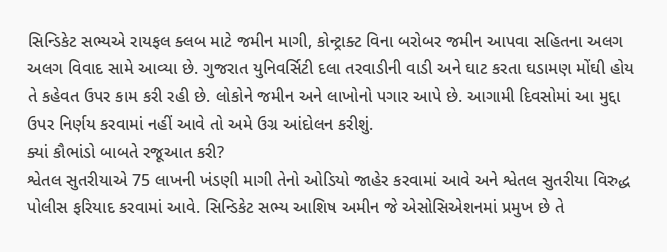સિન્ડિકેટ સભ્યએ રાયફલ ક્લબ માટે જમીન માગી, કોન્ટ્રાક્ટ વિના બરોબર જમીન આપવા સહિતના અલગ અલગ વિવાદ સામે આવ્યા છે. ગુજરાત યુનિવર્સિટી દલા તરવાડીની વાડી અને ઘાટ કરતા ઘડામણ મોંઘી હોય તે કહેવત ઉપર કામ કરી રહી છે. લોકોને જમીન અને લાખોનો પગાર આપે છે. આગામી દિવસોમાં આ મુદ્દા ઉપર નિર્ણય કરવામાં નહીં આવે તો અમે ઉગ્ર આંદોલન કરીશું.
ક્યાં કૌભાંડો બાબતે રજૂઆત કરી?
શ્વેતલ સુતરીયાએ 75 લાખની ખંડણી માગી તેનો ઓડિયો જાહેર કરવામાં આવે અને શ્વેતલ સુતરીયા વિરુદ્ધ પોલીસ ફરિયાદ કરવામાં આવે. સિન્ડિકેટ સભ્ય આશિષ અમીન જે એસોસિએશનમાં પ્રમુખ છે તે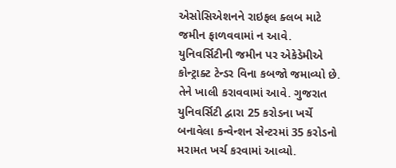એસોસિએશનને રાઇફલ ક્લબ માટે જમીન ફાળવવામાં ન આવે. યુનિવર્સિટીની જમીન પર એકેડેમીએ કોન્ટ્રાક્ટ ટેન્ડર વિના કબજો જમાવ્યો છે. તેને ખાલી કરાવવામાં આવે. ગુજરાત યુનિવર્સિટી દ્વારા 25 કરોડના ખર્ચે બનાવેલા કન્વેન્શન સેન્ટરમાં 35 કરોડનો મરામત ખર્ચ કરવામાં આવ્યો.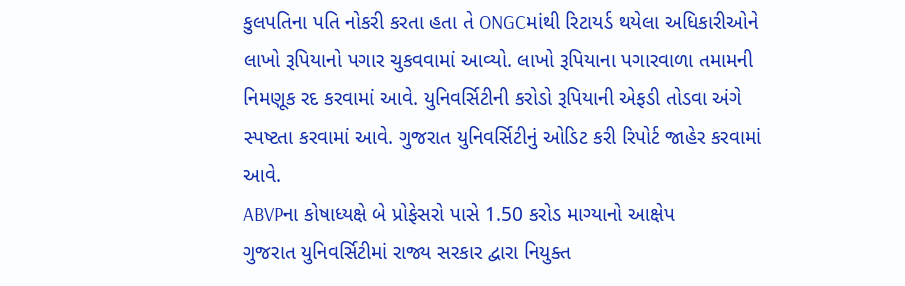કુલપતિના પતિ નોકરી કરતા હતા તે ONGCમાંથી રિટાયર્ડ થયેલા અધિકારીઓને લાખો રૂપિયાનો પગાર ચુકવવામાં આવ્યો. લાખો રૂપિયાના પગારવાળા તમામની નિમણૂક રદ કરવામાં આવે. યુનિવર્સિટીની કરોડો રૂપિયાની એફડી તોડવા અંગે સ્પષ્ટતા કરવામાં આવે. ગુજરાત યુનિવર્સિટીનું ઓડિટ કરી રિપોર્ટ જાહેર કરવામાં આવે.
ABVPના કોષાધ્યક્ષે બે પ્રોફેસરો પાસે 1.50 કરોડ માગ્યાનો આક્ષેપ
ગુજરાત યુનિવર્સિટીમાં રાજ્ય સરકાર દ્વારા નિયુક્ત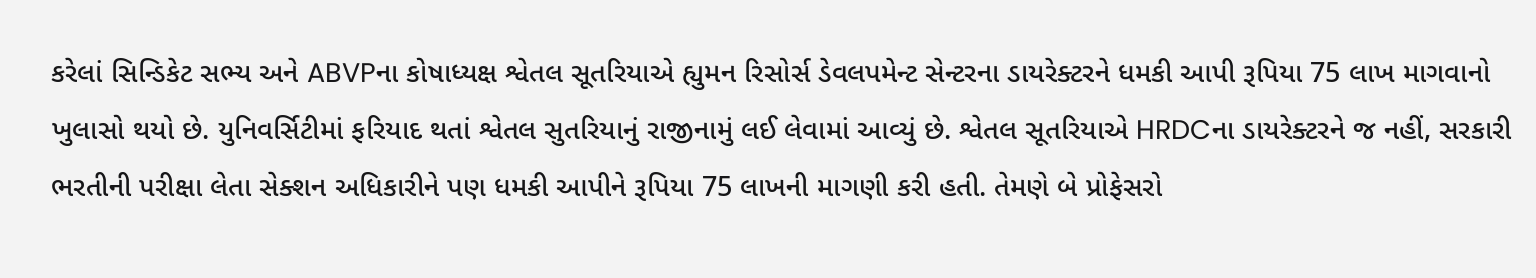કરેલાં સિન્ડિકેટ સભ્ય અને ABVPના કોષાધ્યક્ષ શ્વેતલ સૂતરિયાએ હ્યુમન રિસોર્સ ડેવલપમેન્ટ સેન્ટરના ડાયરેક્ટરને ધમકી આપી રૂપિયા 75 લાખ માગવાનો ખુલાસો થયો છે. યુનિવર્સિટીમાં ફરિયાદ થતાં શ્વેતલ સુતરિયાનું રાજીનામું લઈ લેવામાં આવ્યું છે. શ્વેતલ સૂતરિયાએ HRDCના ડાયરેક્ટરને જ નહીં, સરકારી ભરતીની પરીક્ષા લેતા સેક્શન અધિકારીને પણ ધમકી આપીને રૂપિયા 75 લાખની માગણી કરી હતી. તેમણે બે પ્રોફેસરો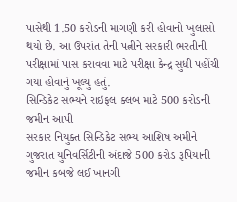પાસેથી 1.50 કરોડની માગણી કરી હોવાનો ખુલાસો થયો છે. આ ઉપરાંત તેની પત્નીને સરકારી ભરતીની પરીક્ષામાં પાસ કરાવવા માટે પરીક્ષા કેન્દ્ર સુધી પહોંચી ગયા હોવાનું ખૂલ્યુ હતું.
સિન્ડિકેટ સભ્યને રાઇફલ ક્લબ માટે 500 કરોડની જમીન આપી
સરકાર નિયુક્ત સિન્ડિકેટ સભ્ય આશિષ અમીને ગુજરાત યુનિવર્સિટીની અંદાજે 500 કરોડ રૂપિયાની જમીન કબજે લઈ ખાનગી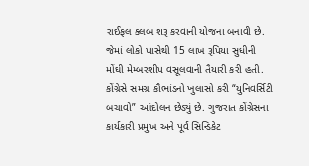રાઈફલ ક્લબ શરૂ કરવાની યોજના બનાવી છે. જેમાં લોકો પાસેથી 15 લાખ રૂપિયા સુધીની મોંઘી મેમ્બરશીપ વસૂલવાની તૈયારી કરી હતી. કોંગ્રેસે સમગ્ર કૌભાંડનો ખુલાસો કરી “યુનિવર્સિટી બચાવો” આંદોલન છેડ્યું છે. ગુજરાત કોંગ્રેસના કાર્યકારી પ્રમુખ અને પૂર્વ સિન્ડિકેટ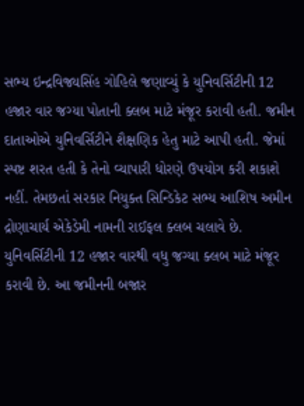સભ્ય ઇન્દ્રવિજ્યસિંહ ગોહિલે જણાવ્યું કે યુનિવર્સિટીની 12 હજાર વાર જગ્યા પોતાની ક્લબ માટે મંજૂર કરાવી હતી. જમીન દાતાઓએ યુનિવર્સિટીને શૈક્ષણિક હેતુ માટે આપી હતી. જેમાં સ્પષ્ટ શરત હતી કે તેનો વ્યાપારી ધોરણે ઉપયોગ કરી શકાશે નહીં. તેમછતાં સરકાર નિયુક્ત સિન્ડિકેટ સભ્ય આશિષ અમીન દ્રોણાચાર્ય એકેડેમી નામની રાઈફલ ક્લબ ચલાવે છે. યુનિવર્સિટીની 12 હજાર વારથી વધુ જગ્યા ક્લબ માટે મંજૂર કરાવી છે. આ જમીનની બજાર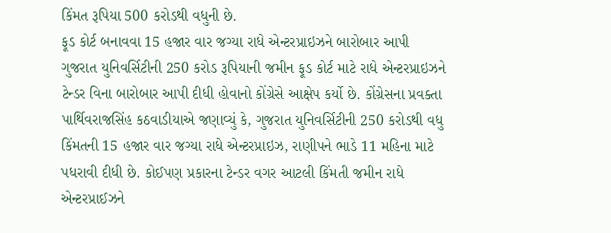કિંમત રૂપિયા 500 કરોડથી વધુની છે.
ફૂડ કોર્ટ બનાવવા 15 હજાર વાર જગ્યા રાધે એન્ટરપ્રાઇઝને બારોબાર આપી
ગુજરાત યુનિવર્સિટીની 250 કરોડ રૂપિયાની જમીન ફૂડ કોર્ટ માટે રાધે એન્ટરપ્રાઇઝને ટેન્ડર વિના બારોબાર આપી દીધી હોવાનો કોંગ્રેસે આક્ષેપ કર્યો છે. કોંગ્રેસના પ્રવક્તા પાર્થિવરાજસિંહ કઠવાડીયાએ જણાવ્યું કે, ગુજરાત યુનિવર્સિટીની 250 કરોડથી વધુ કિંમતની 15 હજાર વાર જગ્યા રાધે એન્ટરપ્રાઇઝ, રાણીપને ભાડે 11 મહિના માટે પધરાવી દીધી છે. કોઈપણ પ્રકારના ટેન્ડર વગર આટલી કિંમતી જમીન રાધે એન્ટરપ્રાઈઝને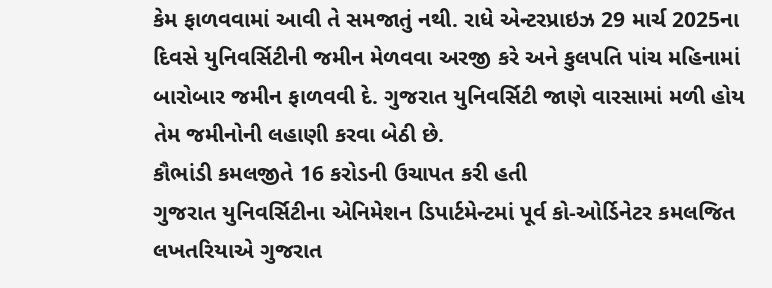કેમ ફાળવવામાં આવી તે સમજાતું નથી. રાધે એન્ટરપ્રાઇઝ 29 માર્ચ 2025ના દિવસે યુનિવર્સિટીની જમીન મેળવવા અરજી કરે અને કુલપતિ પાંચ મહિનામાં બારોબાર જમીન ફાળવવી દે. ગુજરાત યુનિવર્સિટી જાણે વારસામાં મળી હોય તેમ જમીનોની લહાણી કરવા બેઠી છે.
કૌભાંડી કમલજીતે 16 કરોડની ઉચાપત કરી હતી
ગુજરાત યુનિવર્સિટીના એનિમેશન ડિપાર્ટમેન્ટમાં પૂર્વ કો-ઓર્ડિનેટર કમલજિત લખતરિયાએ ગુજરાત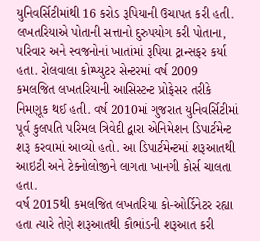યુનિવર્સિટીમાંથી 16 કરોડ રૂપિયાની ઉચાપત કરી હતી. લખતરિયાએ પોતાની સત્તાનો દુરુપયોગ કરી પોતાના, પરિવાર અને સ્વજનોનાં ખાતાંમાં રૂપિયા ટ્રાન્સફર કર્યા હતા. રોલવાલા કોમ્પ્યુટર સેન્ટરમાં વર્ષ 2009 કમલજિત લખતરિયાની આસિસ્ટન્ટ પ્રોફેસર તરીકે નિમણૂક થઈ હતી. વર્ષ 2010માં ગુજરાત યુનિવર્સિટીમાં પૂર્વ કુલપતિ પરિમલ ત્રિવેદી દ્વારા એનિમેશન ડિપાર્ટમેન્ટ શરૂ કરવામાં આવ્યો હતો. આ ડિપાર્ટમેન્ટમાં શરૂઆતથી આઇટી અને ટેક્નોલોજીને લાગતા ખાનગી કોર્સ ચાલતા હતા.
વર્ષ 2015થી કમલજિત લખતરિયા કો-ઓર્ડિનેટર રહ્યા હતા ત્યારે તેણે શરૂઆતથી કૌભાંડની શરૂઆત કરી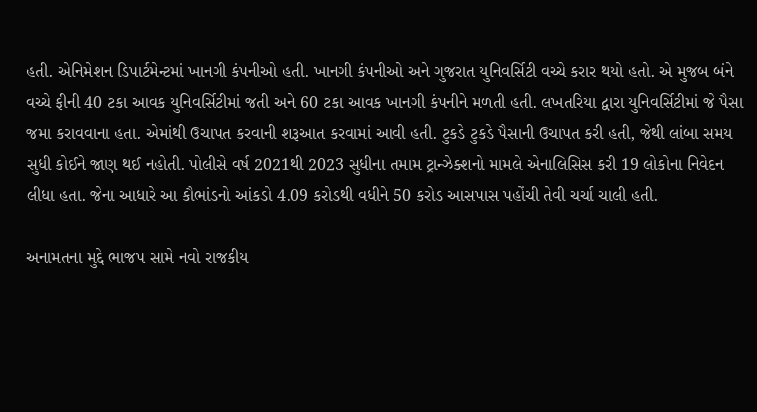હતી. એનિમેશન ડિપાર્ટમેન્ટમાં ખાનગી કંપનીઓ હતી. ખાનગી કંપનીઓ અને ગુજરાત યુનિવર્સિટી વચ્ચે કરાર થયો હતો. એ મુજબ બંને વચ્ચે ફીની 40 ટકા આવક યુનિવર્સિટીમાં જતી અને 60 ટકા આવક ખાનગી કંપનીને મળતી હતી. લખતરિયા દ્વારા યુનિવર્સિટીમાં જે પૈસા જમા કરાવવાના હતા. એમાંથી ઉચાપત કરવાની શરૂઆત કરવામાં આવી હતી. ટુકડે ટુકડે પૈસાની ઉચાપત કરી હતી, જેથી લાંબા સમય સુધી કોઈને જાણ થઈ નહોતી. પોલીસે વર્ષ 2021થી 2023 સુધીના તમામ ટ્રાન્ઝેક્શનો મામલે એનાલિસિસ કરી 19 લોકોના નિવેદન લીધા હતા. જેના આધારે આ કૌભાંડનો આંકડો 4.09 કરોડથી વધીને 50 કરોડ આસપાસ પહોંચી તેવી ચર્ચા ચાલી હતી.

અનામતના મુદ્દે ભાજપ સામે નવો રાજકીય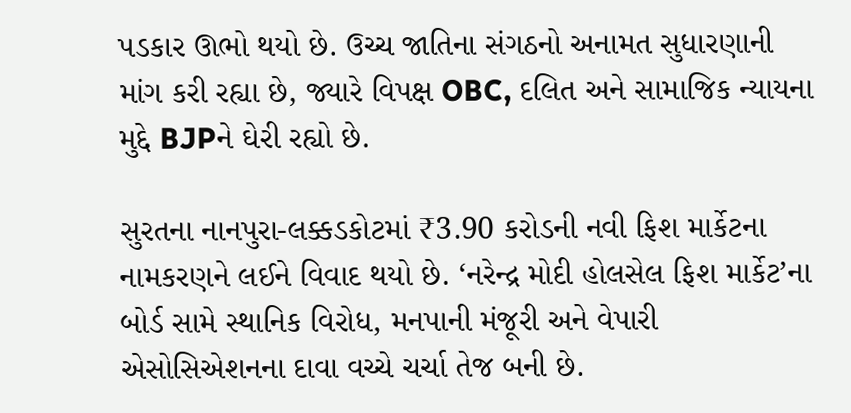પડકાર ઊભો થયો છે. ઉચ્ચ જાતિના સંગઠનો અનામત સુધારણાની માંગ કરી રહ્યા છે, જ્યારે વિપક્ષ OBC, દલિત અને સામાજિક ન્યાયના મુદ્દે BJPને ઘેરી રહ્યો છે.

સુરતના નાનપુરા-લક્કડકોટમાં ₹3.90 કરોડની નવી ફિશ માર્કેટના નામકરણને લઈને વિવાદ થયો છે. ‘નરેન્દ્ર મોદી હોલસેલ ફિશ માર્કેટ’ના બોર્ડ સામે સ્થાનિક વિરોધ, મનપાની મંજૂરી અને વેપારી એસોસિએશનના દાવા વચ્ચે ચર્ચા તેજ બની છે.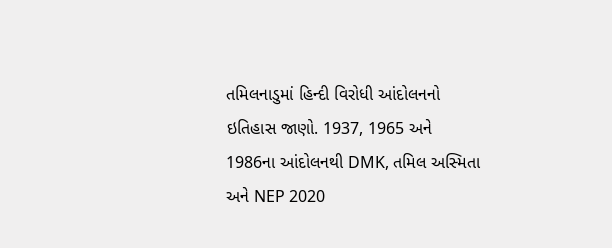તમિલનાડુમાં હિન્દી વિરોધી આંદોલનનો ઇતિહાસ જાણો. 1937, 1965 અને 1986ના આંદોલનથી DMK, તમિલ અસ્મિતા અને NEP 2020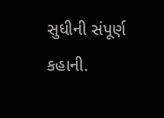સુધીની સંપૂર્ણ કહાની.